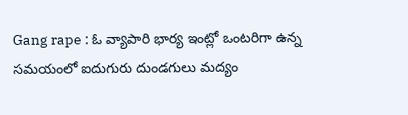Gang rape : ఓ వ్యాపారి భార్య ఇంట్లో ఒంటరిగా ఉన్న సమయంలో ఐదుగురు దుండగులు మద్యం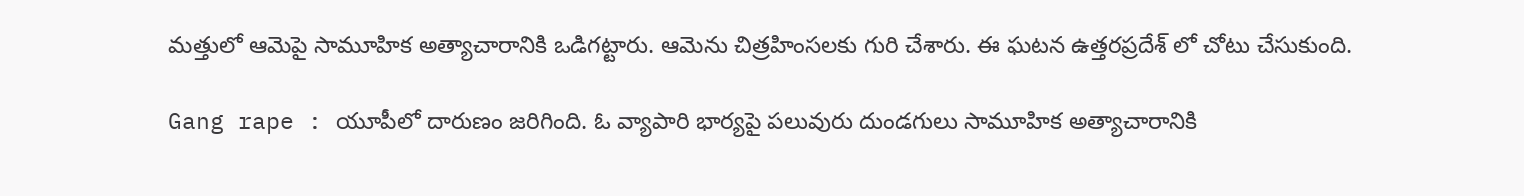మత్తులో ఆమెపై సామూహిక అత్యాచారానికి ఒడిగట్టారు. ఆమెను చిత్రహింసలకు గురి చేశారు. ఈ ఘటన ఉత్తరప్రదేశ్ లో చోటు చేసుకుంది.

Gang rape : యూపీలో దారుణం జరిగింది. ఓ వ్యాపారి భార్యపై పలువురు దుండగులు సామూహిక అత్యాచారానికి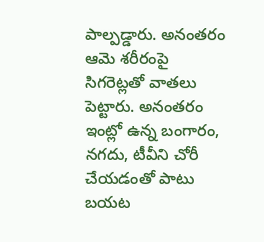పాల్పడ్డారు. అనంతరం ఆమె శరీరంపై సిగరెట్లతో వాతలు పెట్టారు. అనంతరం ఇంట్లో ఉన్న బంగారం, నగదు, టీవీని చోరీ చేయడంతో పాటు బయట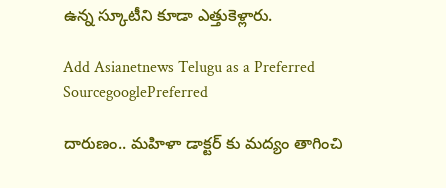ఉన్న స్కూటీని కూడా ఎత్తుకెళ్లారు.

Add Asianetnews Telugu as a Preferred SourcegooglePreferred

దారుణం.. మహిళా డాక్టర్ కు మద్యం తాగించి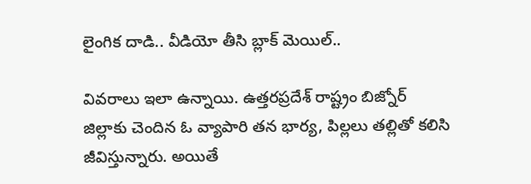లైంగిక దాడి.. వీడియో తీసి బ్లాక్ మెయిల్..

వివరాలు ఇలా ఉన్నాయి. ఉత్తరప్రదేశ్ రాష్ట్రం బిజ్నోర్ జిల్లాకు చెందిన ఓ వ్యాపారి తన భార్య, పిల్లలు తల్లితో కలిసి జీవిస్తున్నారు. అయితే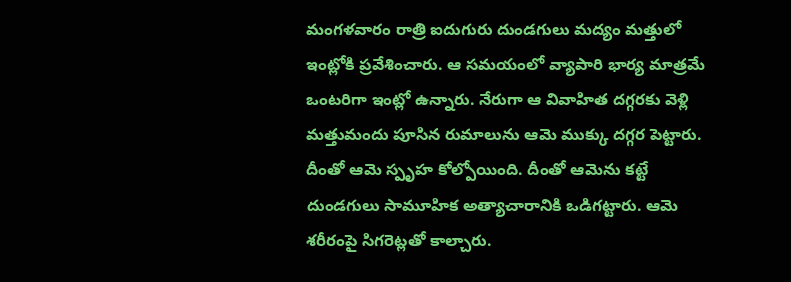మంగళవారం రాత్రి ఐదుగురు దుండగులు మద్యం మత్తులో ఇంట్లోకి ప్రవేశించారు. ఆ సమయంలో వ్యాపారి భార్య మాత్రమే ఒంటరిగా ఇంట్లో ఉన్నారు. నేరుగా ఆ వివాహిత దగ్గరకు వెళ్లి మత్తుమందు పూసిన రుమాలును ఆమె ముక్కు దగ్గర పెట్టారు. దీంతో ఆమె స్పృహ కోల్పోయింది. దీంతో ఆమెను కట్టే దుండగులు సామూహిక అత్యాచారానికి ఒడిగట్టారు. ఆమె శరీరంపై సిగరెట్లతో కాల్చారు.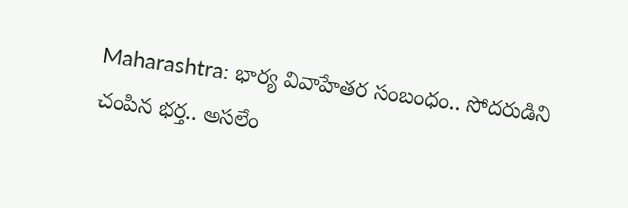Maharashtra: భార్య వివాహేతర సంబంధం.. సోదరుడిని చంపిన భర్త.. అసలేం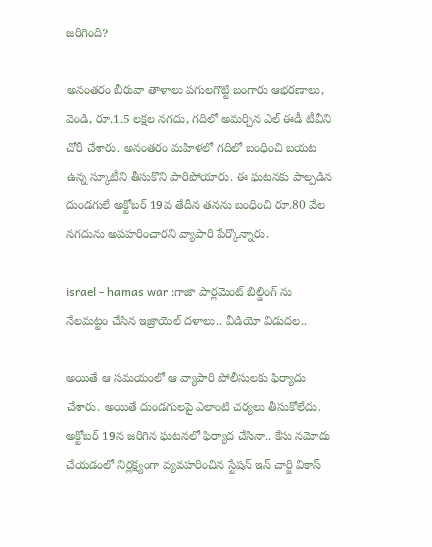జరిగింది?

అనంతరం బీరువా తాళాలు పగులగొట్టి బంగారు ఆభరణాలు, వెండి, రూ.1.5 లక్షల నగదు, గదిలో అమర్చిన ఎల్ ఈడీ టీవీని చోరీ చేశారు. అనంతరం మహిళలో గదిలో బంధించి బయట ఉన్న స్కూటీని తీసుకొని పారిపోయారు. ఈ ఘటనకు పాల్పడిన దుండగులే అక్టోబర్ 19వ తేదీన తనను బంధించి రూ.80 వేల నగదును అపహరించారని వ్యాపారి పేర్కొన్నారు.

israel - hamas war :గాజా పార్లమెంట్ బిల్డింగ్ ను నేలమట్టం చేసిన ఇజ్రాయెల్ దళాలు.. వీడియో విడుదల..

అయితే ఆ సమయంలో ఆ వ్యాపారి పోలీసులకు ఫిర్యాదు చేశారు. అయితే దుండగులపై ఎలాంటి చర్యలు తీసుకోలేదు. అక్టోబర్ 19న జరిగిన ఘటనలో ఫిర్యాద చేసినా.. కేసు నమోదు చేయడంలో నిర్లక్ష్యంగా వ్యవహరించిన స్టేషన్ ఇన్ చార్జి వికాస్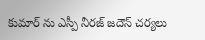కుమార్ ను ఎస్పీ నీరజ్ జదౌన్ చర్యలు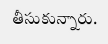తీసుకున్నారు.